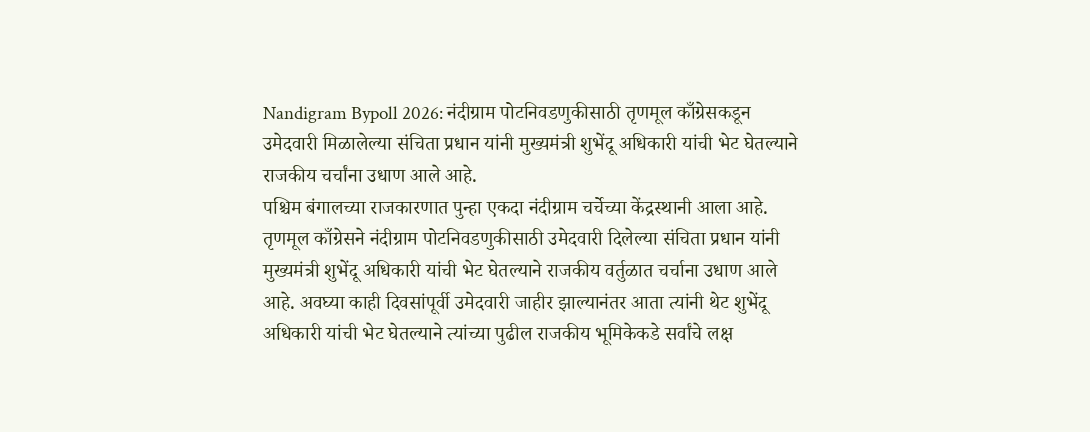Nandigram Bypoll 2026: नंदीग्राम पोटनिवडणुकीसाठी तृणमूल काँग्रेसकडून उमेदवारी मिळालेल्या संचिता प्रधान यांनी मुख्यमंत्री शुभेंदू अधिकारी यांची भेट घेतल्याने राजकीय चर्चांना उधाण आले आहे.
पश्चिम बंगालच्या राजकारणात पुन्हा एकदा नंदीग्राम चर्चेच्या केंद्रस्थानी आला आहे. तृणमूल काँग्रेसने नंदीग्राम पोटनिवडणुकीसाठी उमेदवारी दिलेल्या संचिता प्रधान यांनी मुख्यमंत्री शुभेंदू अधिकारी यांची भेट घेतल्याने राजकीय वर्तुळात चर्चाना उधाण आले आहे. अवघ्या काही दिवसांपूर्वी उमेदवारी जाहीर झाल्यानंतर आता त्यांनी थेट शुभेंदू अधिकारी यांची भेट घेतल्याने त्यांच्या पुढील राजकीय भूमिकेकडे सर्वांचे लक्ष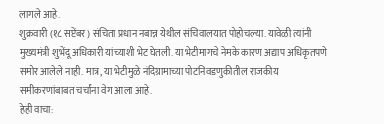लागले आहे.
शुक्रवारी (१८ सप्टेंबर) संचिता प्रधान नबान्न येथील संचिवालयात पोहोचल्या. यावेळी त्यांनी मुख्यमंत्री शुभेंदू अधिकारी यांच्याशी भेट घेतली. या भेटीमागचे नेमके कारण अद्याप अधिकृतपणे समोर आलेले नाही. मात्र, या भेटीमुळे नंदिग्रामाच्या पोटनिवडणुकीतील राजकीय समीकरणांबाबत चर्चांना वेग आला आहे.
हेही वाचा: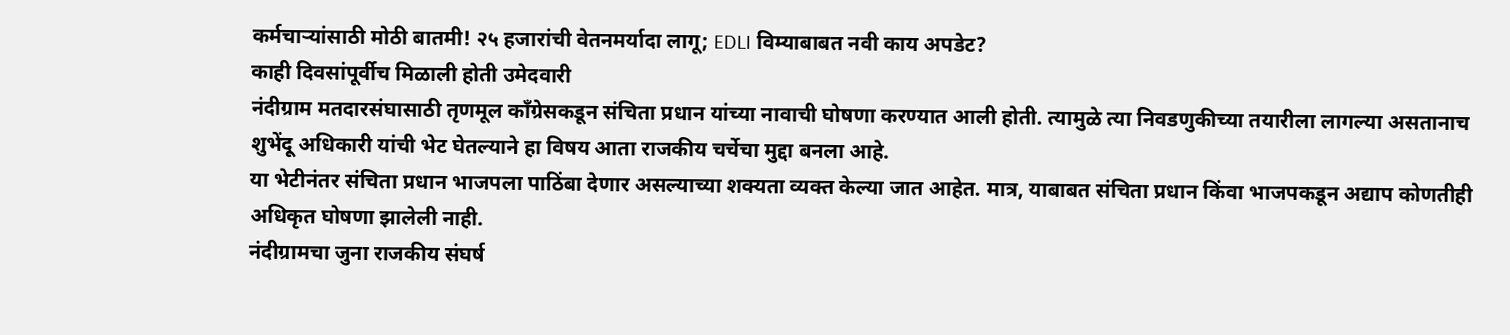कर्मचाऱ्यांसाठी मोठी बातमी! २५ हजारांची वेतनमर्यादा लागू; EDLI विम्याबाबत नवी काय अपडेट?
काही दिवसांपूर्वीच मिळाली होती उमेदवारी
नंदीग्राम मतदारसंघासाठी तृणमूल काँग्रेसकडून संचिता प्रधान यांच्या नावाची घोषणा करण्यात आली होती. त्यामुळे त्या निवडणुकीच्या तयारीला लागल्या असतानाच शुभेंदू अधिकारी यांची भेट घेतल्याने हा विषय आता राजकीय चर्चेचा मुद्दा बनला आहे.
या भेटीनंतर संचिता प्रधान भाजपला पाठिंबा देणार असल्याच्या शक्यता व्यक्त केल्या जात आहेत. मात्र, याबाबत संचिता प्रधान किंवा भाजपकडून अद्याप कोणतीही अधिकृत घोषणा झालेली नाही.
नंदीग्रामचा जुना राजकीय संघर्ष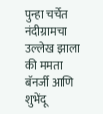पुन्हा चर्चेत
नंदीग्रामचा उल्लेख झाला की ममता बॅनर्जी आणि शुभेंदू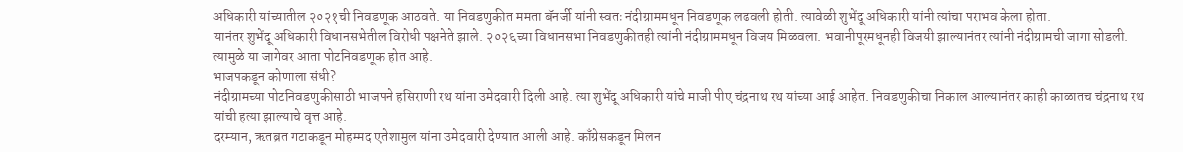अधिकारी यांच्यातील २०२१ची निवडणूक आठवते. या निवडणुकीत ममता बॅनर्जी यांनी स्वतः नंदीग्राममधून निवडणूक लढवली होती. त्यावेळी शुभेंदू अधिकारी यांनी त्यांचा पराभव केला होता.
यानंतर शुभेंदू अधिकारी विधानसभेतील विरोधी पक्षनेते झाले. २०२६च्या विधानसभा निवडणुकीतही त्यांनी नंदीग्राममधून विजय मिळवला. भवानीपूरमधूनही विजयी झाल्यानंतर त्यांनी नंदीग्रामची जागा सोडली. त्यामुळे या जागेवर आता पोटनिवडणूक होत आहे.
भाजपकडून कोणाला संधी?
नंदीग्रामच्या पोटनिवडणुकीसाठी भाजपने हसिराणी रथ यांना उमेदवारी दिली आहे. त्या शुभेंदू अधिकारी यांचे माजी पीए चंद्रनाथ रथ यांच्या आई आहेत. निवडणुकीचा निकाल आल्यानंतर काही काळातच चंद्रनाथ रथ यांची हत्या झाल्याचे वृत्त आहे.
दरम्यान, ऋतब्रत गटाकडून मोहम्मद एतेशामुल यांना उमेदवारी देण्यात आली आहे. काँग्रेसकडून मिलन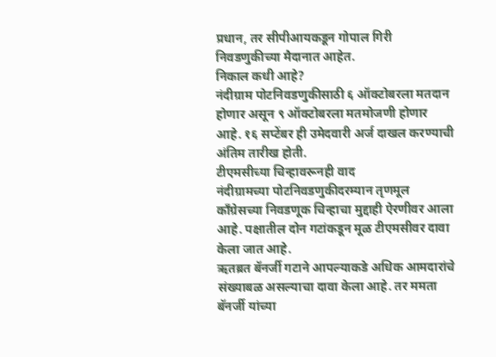प्रधान, तर सीपीआयकडून गोपाल गिरी निवडणुकीच्या मैदानात आहेत.
निकाल कधी आहे?
नंदीग्राम पोटनिवडणुकीसाठी ६ ऑक्टोबरला मतदान होणार असून ९ ऑक्टोबरला मतमोजणी होणार आहे. १६ सप्टेंबर ही उमेदवारी अर्ज दाखल करण्याची अंतिम तारीख होती.
टीएमसीच्या चिन्हावरूनही वाद
नंदीग्रामच्या पोटनिवडणुकीदरम्यान तृणमूल काँग्रेसच्या निवडणूक चिन्हाचा मुद्दाही ऐरणीवर आला आहे. पक्षातील दोन गटांकडून मूळ टीएमसीवर दावा केला जात आहे.
ऋतब्रत बॅनर्जी गटाने आपल्याकडे अधिक आमदारांचे संख्याबळ असल्याचा दावा केला आहे. तर ममता बॅनर्जी यांच्या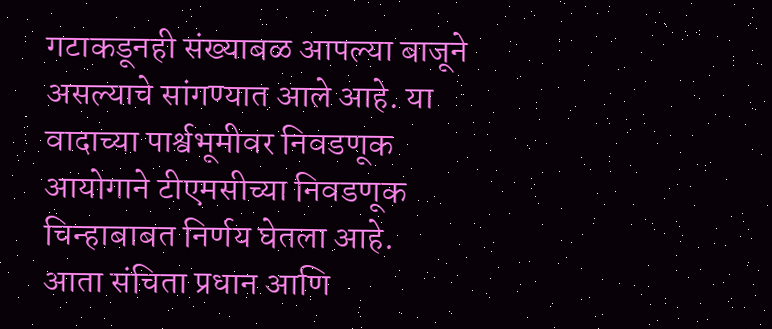गटाकडूनही संख्याबळ आपल्या बाजूने असल्याचे सांगण्यात आले आहे. या वादाच्या पार्श्वभूमीवर निवडणूक आयोगाने टीएमसीच्या निवडणूक चिन्हाबाबत निर्णय घेतला आहे.
आता संचिता प्रधान आणि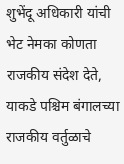शुभेंदू अधिकारी यांची भेट नेमका कोणता राजकीय संदेश देते, याकडे पश्चिम बंगालच्या राजकीय वर्तुळाचे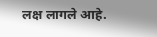लक्ष लागले आहे.